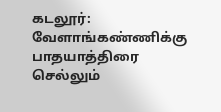கடலூர்: வேளாங்கண்ணிக்கு பாதயாத்திரை செல்லும்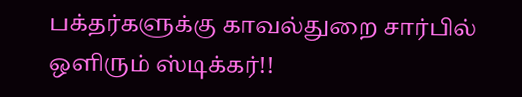பக்தர்களுக்கு காவல்துறை சார்பில் ஒளிரும் ஸ்டிக்கர்!!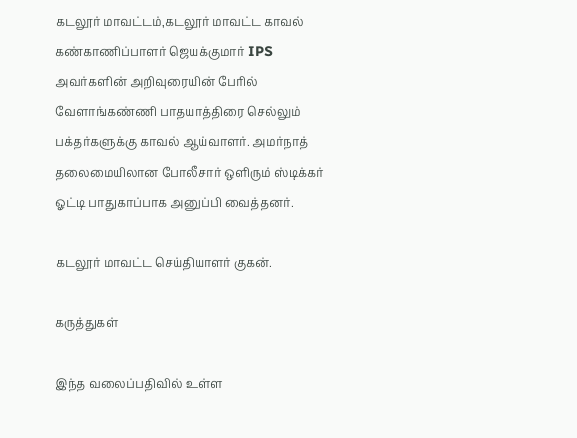கடலூர் மாவட்டம்,கடலூர் மாவட்ட காவல் கண்காணிப்பாளர் ஜெயக்குமார் IPS அவர்களின் அறிவுரையின் பேரில் வேளாங்கண்ணி பாதயாத்திரை செல்லும் பக்தர்களுக்கு காவல் ஆய்வாளர். அமர்நாத் தலைமையிலான போலீசார் ஒளிரும் ஸ்டிக்கர் ஓட்டி பாதுகாப்பாக அனுப்பி வைத்தனர்.

கடலூர் மாவட்ட செய்தியாளர் குகன்.

கருத்துகள்

இந்த வலைப்பதிவில் உள்ள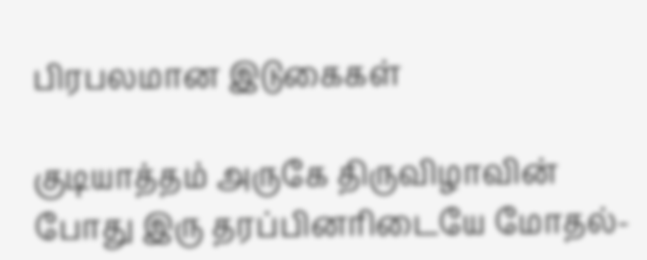பிரபலமான இடுகைகள்

குடியாத்தம் அருகே திருவிழாவின் போது இரு தரப்பினரிடையே மோதல்-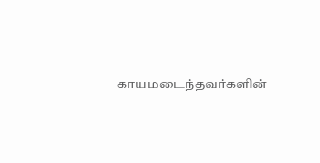காயமடைந்தவர்களின்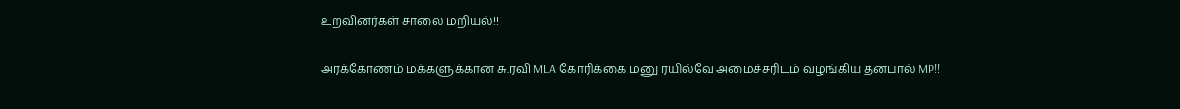உறவினர்கள் சாலை மறியல்!!

அரக்கோணம் மக்களுக்கான சு.ரவி MLA கோரிக்கை மனு ரயில்வே அமைச்சரிடம் வழங்கிய தனபால் MP!!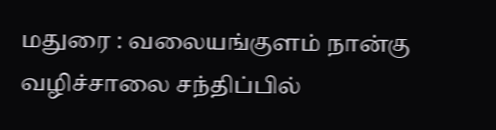மதுரை : வலையங்குளம் நான்கு வழிச்சாலை சந்திப்பில்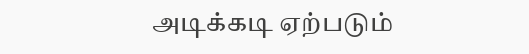அடிக்கடி ஏற்படும்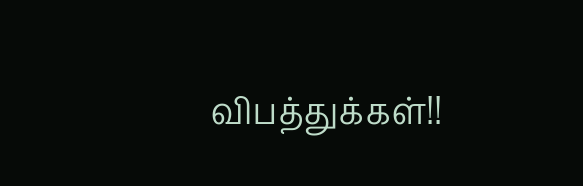விபத்துக்கள்!!